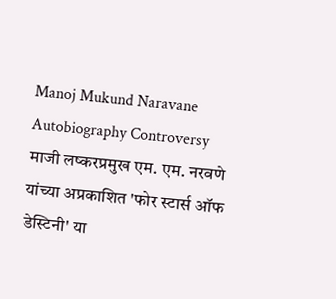Manoj Mukund Naravane Autobiography Controversy
माजी लष्करप्रमुख एम. एम. नरवणे यांच्या अप्रकाशित 'फोर स्टार्स ऑफ डेस्टिनी' या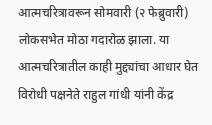आत्मचरित्रावरून सोमवारी (२ फेब्रुवारी) लोकसभेत मोठा गदारोळ झाला. या आत्मचरित्रातील काही मुद्द्यांचा आधार घेत विरोधी पक्षनेते राहुल गांधी यांनी केंद्र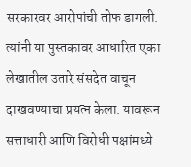सरकारवर आरोपांची तोफ डागली. त्यांनी या पुस्तकावर आधारित एका लेखातील उतारे संसदेत वाचून दाखवण्याचा प्रयत्न केला. यावरून सत्ताधारी आणि विरोधी पक्षांमध्ये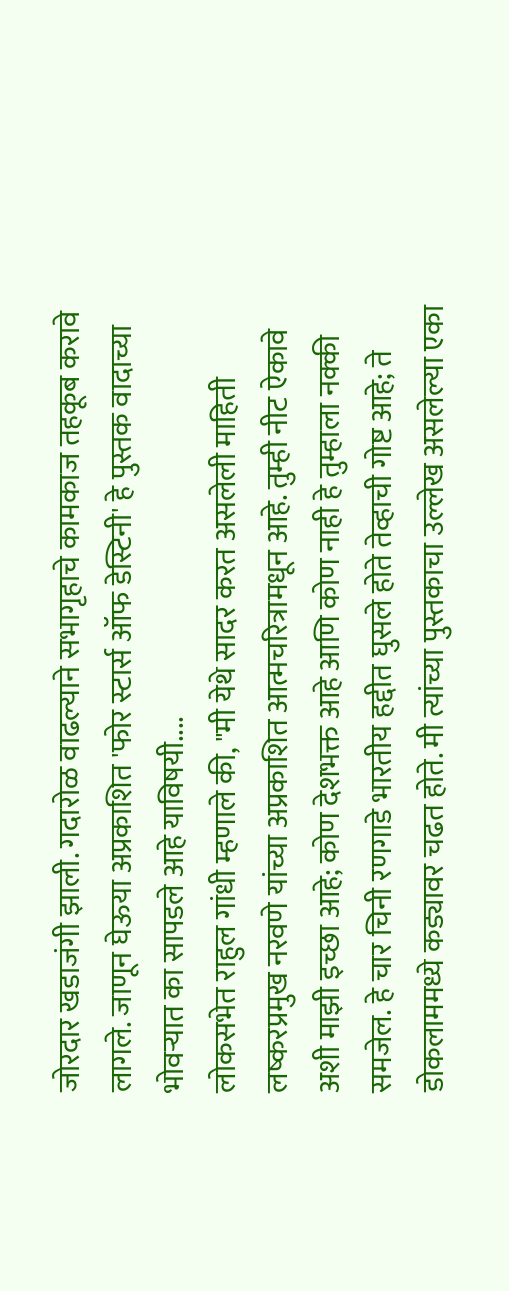जोरदार खडाजंगी झाली. गदारोळ वाढल्याने सभागृहाचे कामकाज तहकूब करावे लागले. जाणून घेऊया अप्रकाशित 'फोर स्टार्स ऑफ डेस्टिनी' हे पुस्तक वादाच्या भोवऱ्यात का सापडले आहे याविषयी....
लोकसभेत राहुल गांधी म्हणाले की, "मी येथे सादर करत असलेली माहिती लष्करप्रमुख नरवणे यांच्या अप्रकाशित आत्मचरित्रामधून आहे. तुम्ही नीट ऐकावे अशी माझी इच्छा आहे; कोण देशभक्त आहे आणि कोण नाही हे तुम्हाला नक्की समजेल. हे चार चिनी रणगाडे भारतीय हद्दीत घुसले होते तेव्हाची गोष्ट आहे; ते डोकलाममध्ये कड्यावर चढत होते. मी त्यांच्या पुस्तकाचा उल्लेख असलेल्या एका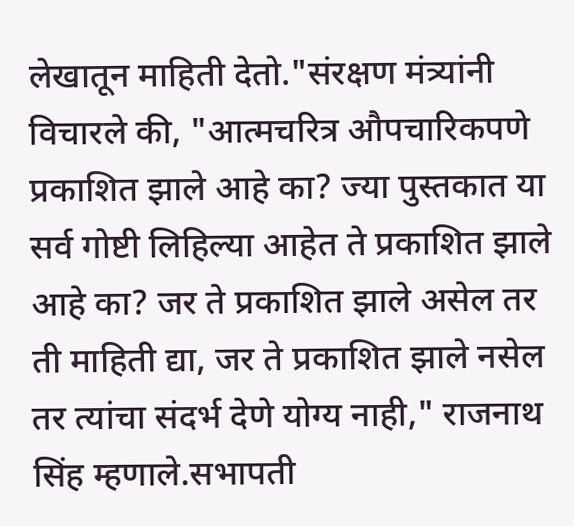लेखातून माहिती देतो."संरक्षण मंत्र्यांनी विचारले की, "आत्मचरित्र औपचारिकपणे प्रकाशित झाले आहे का? ज्या पुस्तकात या सर्व गोष्टी लिहिल्या आहेत ते प्रकाशित झाले आहे का? जर ते प्रकाशित झाले असेल तर ती माहिती द्या, जर ते प्रकाशित झाले नसेल तर त्यांचा संदर्भ देणे योग्य नाही," राजनाथ सिंह म्हणाले.सभापती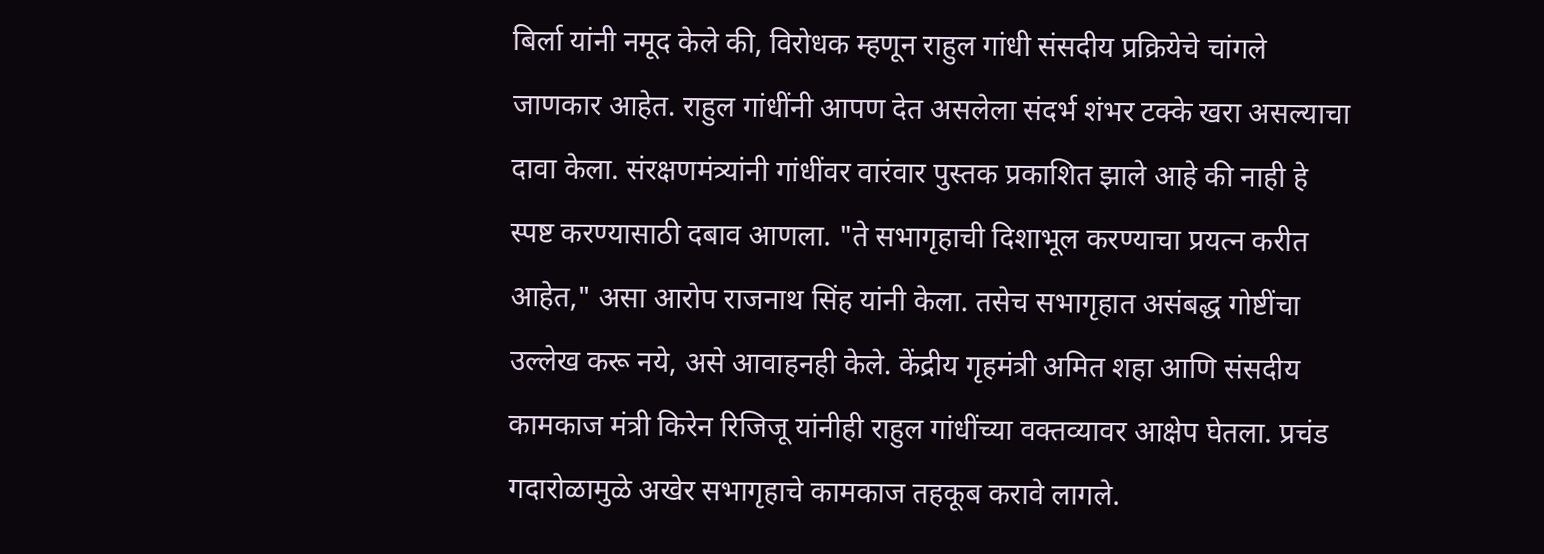बिर्ला यांनी नमूद केले की, विरोधक म्हणून राहुल गांधी संसदीय प्रक्रियेचे चांगले जाणकार आहेत. राहुल गांधींनी आपण देत असलेला संदर्भ शंभर टक्के खरा असल्याचा दावा केला. संरक्षणमंत्र्यांनी गांधींवर वारंवार पुस्तक प्रकाशित झाले आहे की नाही हे स्पष्ट करण्यासाठी दबाव आणला. "ते सभागृहाची दिशाभूल करण्याचा प्रयत्न करीत आहेत," असा आरोप राजनाथ सिंह यांनी केला. तसेच सभागृहात असंबद्ध गोष्टींचा उल्लेख करू नये, असे आवाहनही केले. केंद्रीय गृहमंत्री अमित शहा आणि संसदीय कामकाज मंत्री किरेन रिजिजू यांनीही राहुल गांधींच्या वक्तव्यावर आक्षेप घेतला. प्रचंड गदारोळामुळे अखेर सभागृहाचे कामकाज तहकूब करावे लागले.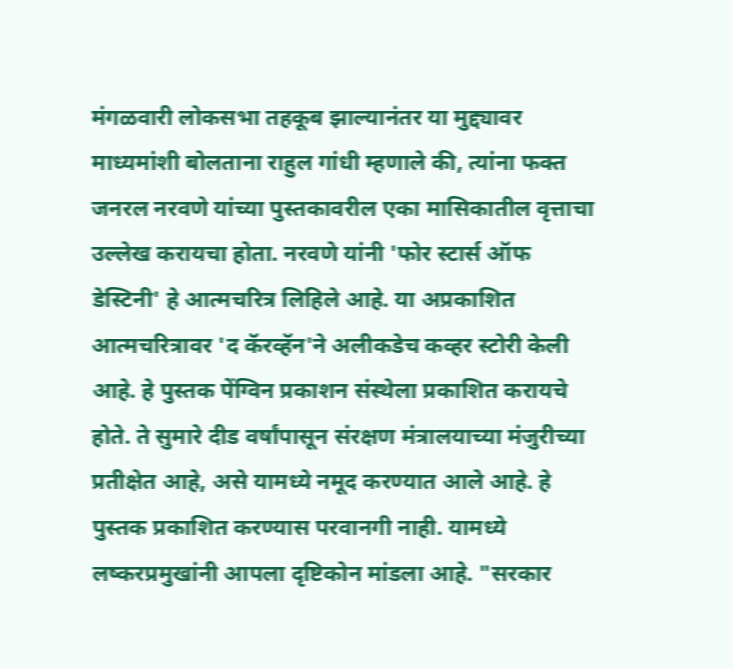मंगळवारी लोकसभा तहकूब झाल्यानंतर या मुद्द्यावर माध्यमांशी बोलताना राहुल गांधी म्हणाले की, त्यांना फक्त जनरल नरवणे यांच्या पुस्तकावरील एका मासिकातील वृत्ताचा उल्लेख करायचा होता. नरवणे यांनी 'फोर स्टार्स ऑफ डेस्टिनी' हे आत्मचरित्र लिहिले आहे. या अप्रकाशित आत्मचरित्रावर 'द कॅरव्हॅन'ने अलीकडेच कव्हर स्टोरी केली आहे. हे पुस्तक पेंग्विन प्रकाशन संस्थेला प्रकाशित करायचे होते. ते सुमारे दीड वर्षांपासून संरक्षण मंत्रालयाच्या मंजुरीच्या प्रतीक्षेत आहे, असे यामध्ये नमूद करण्यात आले आहे. हे पुस्तक प्रकाशित करण्यास परवानगी नाही. यामध्ये लष्करप्रमुखांनी आपला दृष्टिकोन मांडला आहे. "सरकार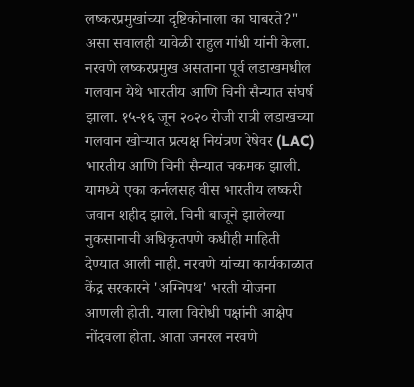लष्करप्रमुखांच्या दृष्टिकोनाला का घाबरते?" असा सवालही यावेळी राहुल गांधी यांनी केला.
नरवणे लष्करप्रमुख असताना पूर्व लडाखमधील गलवान येथे भारतीय आणि चिनी सैन्यात संघर्ष झाला. १५-१६ जून २०२० रोजी रात्री लडाखच्या गलवान खोऱ्यात प्रत्यक्ष नियंत्रण रेषेवर (LAC) भारतीय आणि चिनी सैन्यात चकमक झाली. यामध्ये एका कर्नलसह वीस भारतीय लष्करी जवान शहीद झाले. चिनी बाजूने झालेल्या नुकसानाची अधिकृतपणे कधीही माहिती देण्यात आली नाही. नरवणे यांच्या कार्यकाळात केंद्र सरकारने 'अग्निपथ' भरती योजना आणली होती. याला विरोधी पक्षांनी आक्षेप नोंदवला होता. आता जनरल नरवणे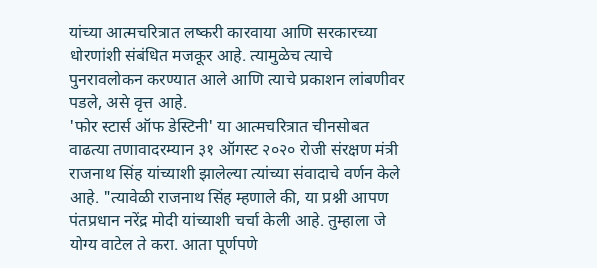यांच्या आत्मचरित्रात लष्करी कारवाया आणि सरकारच्या धोरणांशी संबंधित मजकूर आहे. त्यामुळेच त्याचे पुनरावलोकन करण्यात आले आणि त्याचे प्रकाशन लांबणीवर पडले, असे वृत्त आहे.
'फोर स्टार्स ऑफ डेस्टिनी' या आत्मचरित्रात चीनसोबत वाढत्या तणावादरम्यान ३१ ऑगस्ट २०२० रोजी संरक्षण मंत्री राजनाथ सिंह यांच्याशी झालेल्या त्यांच्या संवादाचे वर्णन केले आहे. "त्यावेळी राजनाथ सिंह म्हणाले की, या प्रश्नी आपण पंतप्रधान नरेंद्र मोदी यांच्याशी चर्चा केली आहे. तुम्हाला जे योग्य वाटेल ते करा. आता पूर्णपणे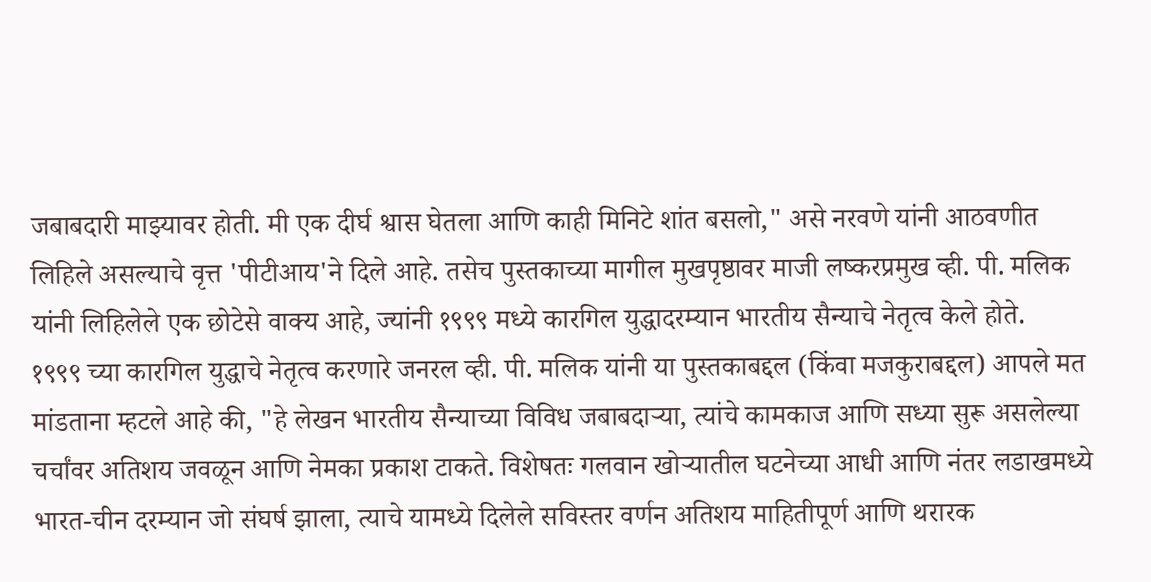जबाबदारी माझ्यावर होती. मी एक दीर्घ श्वास घेतला आणि काही मिनिटे शांत बसलो," असे नरवणे यांनी आठवणीत लिहिले असल्याचे वृत्त 'पीटीआय'ने दिले आहे. तसेच पुस्तकाच्या मागील मुखपृष्ठावर माजी लष्करप्रमुख व्ही. पी. मलिक यांनी लिहिलेले एक छोटेसे वाक्य आहे, ज्यांनी १९९९ मध्ये कारगिल युद्धादरम्यान भारतीय सैन्याचे नेतृत्व केले होते.
१९९९ च्या कारगिल युद्धाचे नेतृत्व करणारे जनरल व्ही. पी. मलिक यांनी या पुस्तकाबद्दल (किंवा मजकुराबद्दल) आपले मत मांडताना म्हटले आहे की, "हे लेखन भारतीय सैन्याच्या विविध जबाबदाऱ्या, त्यांचे कामकाज आणि सध्या सुरू असलेल्या चर्चांवर अतिशय जवळून आणि नेमका प्रकाश टाकते. विशेषतः गलवान खोऱ्यातील घटनेच्या आधी आणि नंतर लडाखमध्ये भारत-चीन दरम्यान जो संघर्ष झाला, त्याचे यामध्ये दिलेले सविस्तर वर्णन अतिशय माहितीपूर्ण आणि थरारक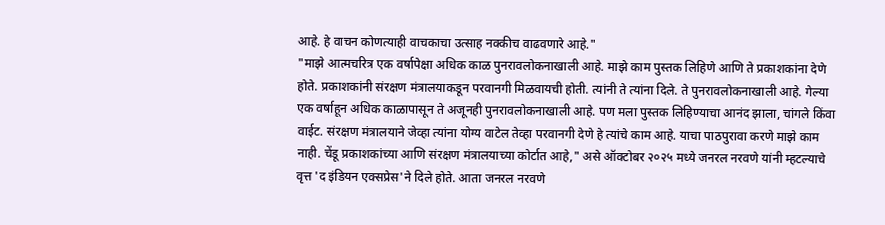आहे. हे वाचन कोणत्याही वाचकाचा उत्साह नक्कीच वाढवणारे आहे."
"माझे आत्मचरित्र एक वर्षापेक्षा अधिक काळ पुनरावलोकनाखाली आहे. माझे काम पुस्तक लिहिणे आणि ते प्रकाशकांना देणे होते. प्रकाशकांनी संरक्षण मंत्रालयाकडून परवानगी मिळवायची होती. त्यांनी ते त्यांना दिले. ते पुनरावलोकनाखाली आहे. गेल्या एक वर्षाहून अधिक काळापासून ते अजूनही पुनरावलोकनाखाली आहे. पण मला पुस्तक लिहिण्याचा आनंद झाला, चांगले किंवा वाईट. संरक्षण मंत्रालयाने जेव्हा त्यांना योग्य वाटेल तेव्हा परवानगी देणे हे त्यांचे काम आहे. याचा पाठपुरावा करणे माझे काम नाही. चेंडू प्रकाशकांच्या आणि संरक्षण मंत्रालयाच्या कोर्टात आहे," असे ऑक्टोबर २०२५ मध्ये जनरल नरवणे यांनी म्हटल्याचे वृत्त 'द इंडियन एक्सप्रेस'ने दिले होते. आता जनरल नरवणे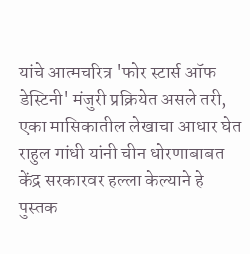यांचे आत्मचरित्र 'फोर स्टार्स ऑफ डेस्टिनी' मंजुरी प्रक्रियेत असले तरी, एका मासिकातील लेखाचा आधार घेत राहुल गांधी यांनी चीन धोरणाबाबत केंद्र सरकारवर हल्ला केल्याने हे पुस्तक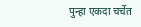पुन्हा एकदा चर्चेत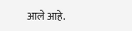आले आहे.